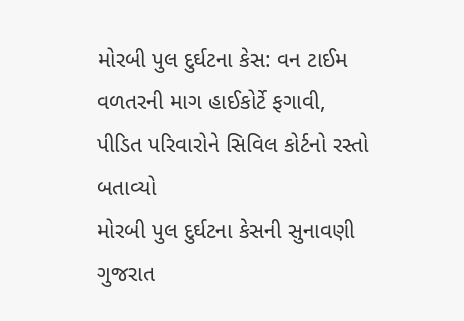મોરબી પુલ દુર્ઘટના કેસ: વન ટાઈમ વળતરની માગ હાઈકોર્ટે ફગાવી, પીડિત પરિવારોને સિવિલ કોર્ટનો રસ્તો બતાવ્યો
મોરબી પુલ દુર્ઘટના કેસની સુનાવણી ગુજરાત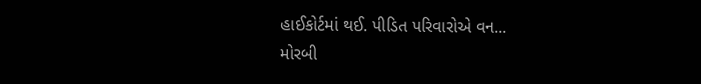હાઈકોર્ટમાં થઈ. પીડિત પરિવારોએ વન...
મોરબી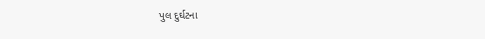પુલ દુર્ઘટના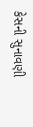કેસની સુનાવણી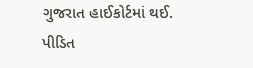ગુજરાત હાઈકોર્ટમાં થઈ. પીડિત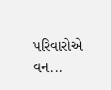પરિવારોએ વન...